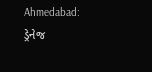Ahmedabad: ડ્રેનેજ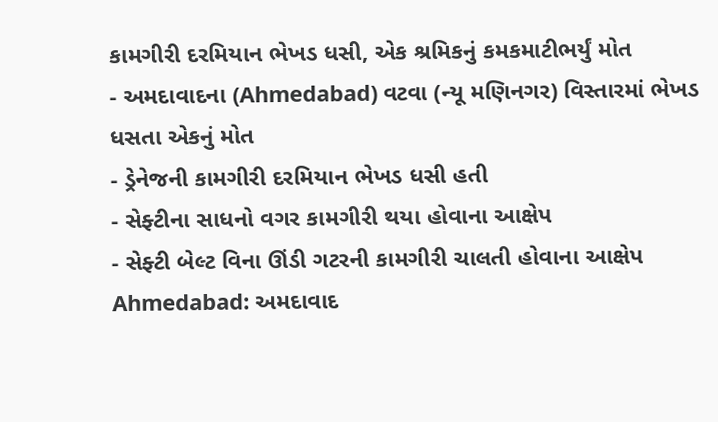કામગીરી દરમિયાન ભેખડ ધસી, એક શ્રમિકનું કમકમાટીભર્યું મોત
- અમદાવાદના (Ahmedabad) વટવા (ન્યૂ મણિનગર) વિસ્તારમાં ભેખડ ધસતા એકનું મોત
- ડ્રેનેજની કામગીરી દરમિયાન ભેખડ ધસી હતી
- સેફ્ટીના સાધનો વગર કામગીરી થયા હોવાના આક્ષેપ
- સેફ્ટી બેલ્ટ વિના ઊંડી ગટરની કામગીરી ચાલતી હોવાના આક્ષેપ
Ahmedabad: અમદાવાદ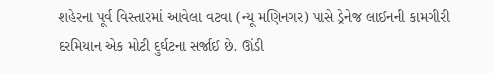શહેરના પૂર્વ વિસ્તારમાં આવેલા વટવા (ન્યૂ મણિનગર) પાસે ડ્રેનેજ લાઈનની કામગીરી દરમિયાન એક મોટી દુર્ઘટના સર્જાઈ છે. ઊંડી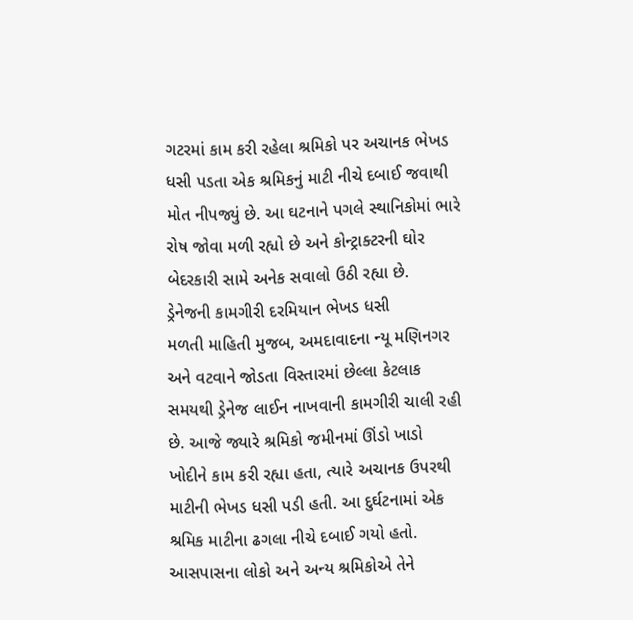ગટરમાં કામ કરી રહેલા શ્રમિકો પર અચાનક ભેખડ ધસી પડતા એક શ્રમિકનું માટી નીચે દબાઈ જવાથી મોત નીપજ્યું છે. આ ઘટનાને પગલે સ્થાનિકોમાં ભારે રોષ જોવા મળી રહ્યો છે અને કોન્ટ્રાક્ટરની ઘોર બેદરકારી સામે અનેક સવાલો ઉઠી રહ્યા છે.
ડ્રેનેજની કામગીરી દરમિયાન ભેખડ ધસી
મળતી માહિતી મુજબ, અમદાવાદના ન્યૂ મણિનગર અને વટવાને જોડતા વિસ્તારમાં છેલ્લા કેટલાક સમયથી ડ્રેનેજ લાઈન નાખવાની કામગીરી ચાલી રહી છે. આજે જ્યારે શ્રમિકો જમીનમાં ઊંડો ખાડો ખોદીને કામ કરી રહ્યા હતા, ત્યારે અચાનક ઉપરથી માટીની ભેખડ ધસી પડી હતી. આ દુર્ઘટનામાં એક શ્રમિક માટીના ઢગલા નીચે દબાઈ ગયો હતો. આસપાસના લોકો અને અન્ય શ્રમિકોએ તેને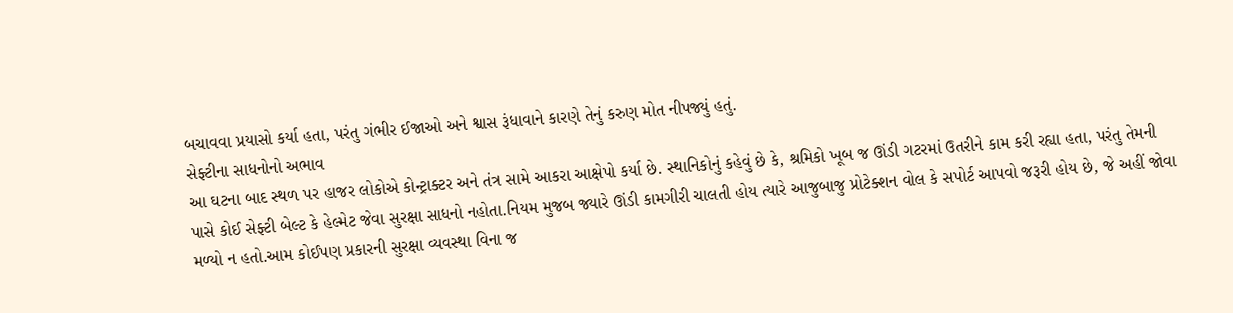બચાવવા પ્રયાસો કર્યા હતા, પરંતુ ગંભીર ઈજાઓ અને શ્વાસ રૂંધાવાને કારણે તેનું કરુણ મોત નીપજ્યું હતું.
સેફ્ટીના સાધનોનો અભાવ
આ ઘટના બાદ સ્થળ પર હાજર લોકોએ કોન્ટ્રાક્ટર અને તંત્ર સામે આકરા આક્ષેપો કર્યા છે. સ્થાનિકોનું કહેવું છે કે, શ્રમિકો ખૂબ જ ઊંડી ગટરમાં ઉતરીને કામ કરી રહ્યા હતા, પરંતુ તેમની પાસે કોઈ સેફ્ટી બેલ્ટ કે હેલ્મેટ જેવા સુરક્ષા સાધનો નહોતા.નિયમ મુજબ જ્યારે ઊંડી કામગીરી ચાલતી હોય ત્યારે આજુબાજુ પ્રોટેક્શન વોલ કે સપોર્ટ આપવો જરૂરી હોય છે, જે અહીં જોવા મળ્યો ન હતો.આમ કોઈપણ પ્રકારની સુરક્ષા વ્યવસ્થા વિના જ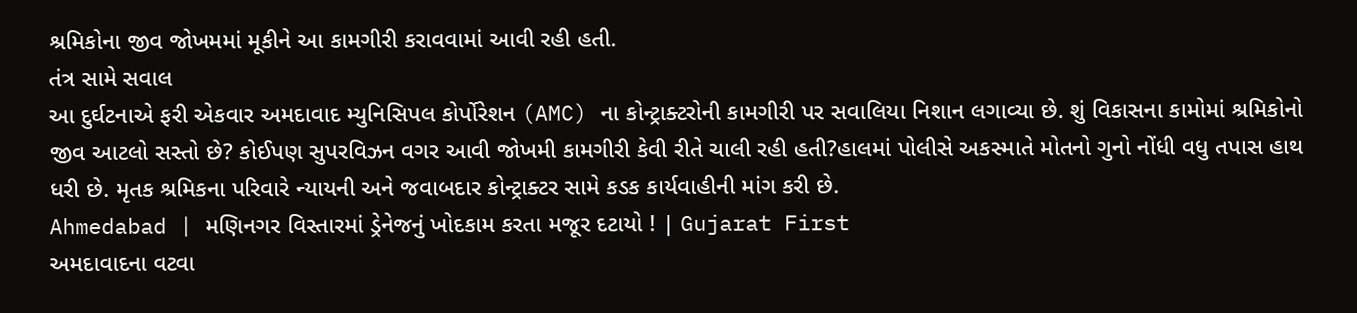શ્રમિકોના જીવ જોખમમાં મૂકીને આ કામગીરી કરાવવામાં આવી રહી હતી.
તંત્ર સામે સવાલ
આ દુર્ઘટનાએ ફરી એકવાર અમદાવાદ મ્યુનિસિપલ કોર્પોરેશન (AMC) ના કોન્ટ્રાક્ટરોની કામગીરી પર સવાલિયા નિશાન લગાવ્યા છે. શું વિકાસના કામોમાં શ્રમિકોનો જીવ આટલો સસ્તો છે? કોઈપણ સુપરવિઝન વગર આવી જોખમી કામગીરી કેવી રીતે ચાલી રહી હતી?હાલમાં પોલીસે અકસ્માતે મોતનો ગુનો નોંધી વધુ તપાસ હાથ ધરી છે. મૃતક શ્રમિકના પરિવારે ન્યાયની અને જવાબદાર કોન્ટ્રાક્ટર સામે કડક કાર્યવાહીની માંગ કરી છે.
Ahmedabad | મણિનગર વિસ્તારમાં ડ્રેનેજનું ખોદકામ કરતા મજૂર દટાયો ! | Gujarat First
અમદાવાદના વટવા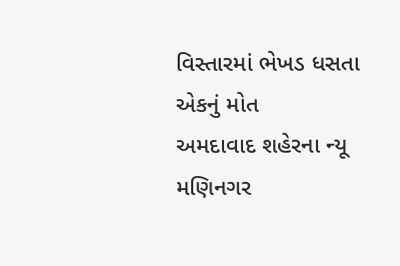વિસ્તારમાં ભેખડ ધસતા એકનું મોત
અમદાવાદ શહેરના ન્યૂ મણિનગર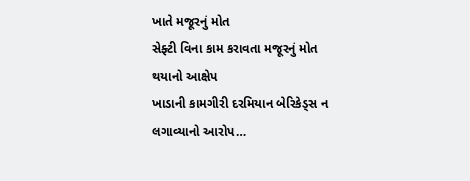ખાતે મજૂરનું મોત
સેફ્ટી વિના કામ કરાવતા મજૂરનું મોત થયાનો આક્ષેપ
ખાડાની કામગીરી દરમિયાન બેરિકેડ્સ ન લગાવ્યાનો આરોપ…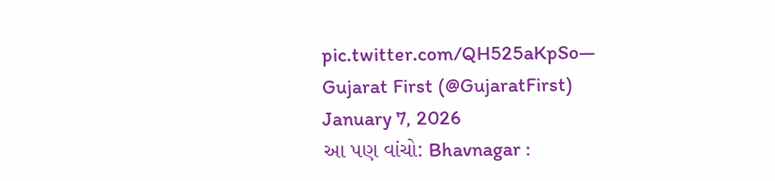pic.twitter.com/QH525aKpSo— Gujarat First (@GujaratFirst) January 7, 2026
આ પણ વાંચો: Bhavnagar :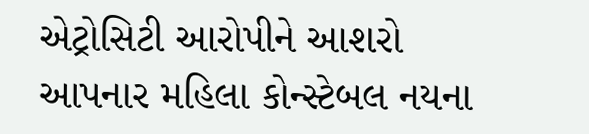એટ્રોસિટી આરોપીને આશરો આપનાર મહિલા કોન્સ્ટેબલ નયના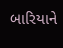બારિયાને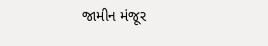જામીન મંજૂર